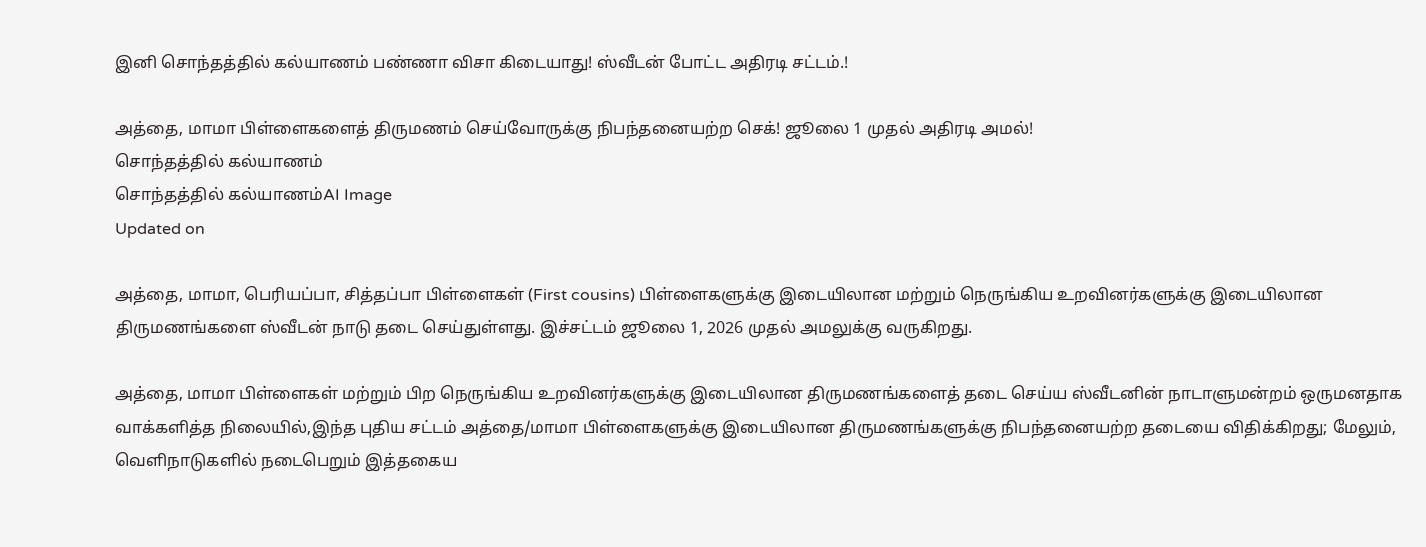இனி சொந்தத்தில் கல்யாணம் பண்ணா விசா கிடையாது! ஸ்வீடன் போட்ட அதிரடி சட்டம்.!

அத்தை, மாமா பிள்ளைகளைத் திருமணம் செய்வோருக்கு நிபந்தனையற்ற செக்! ஜூலை 1 முதல் அதிரடி அமல்!
சொந்தத்தில் கல்யாணம்
சொந்தத்தில் கல்யாணம்AI Image
Updated on

அத்தை, மாமா, பெரியப்பா, சித்தப்பா பிள்ளைகள் (First cousins) பிள்ளைகளுக்கு இடையிலான மற்றும் நெருங்கிய உறவினர்களுக்கு இடையிலான திருமணங்களை ஸ்வீடன் நாடு தடை செய்துள்ளது. இச்சட்டம் ஜூலை 1, 2026 முதல் அமலுக்கு வருகிறது.

அத்தை, மாமா பிள்ளைகள் மற்றும் பிற நெருங்கிய உறவினர்களுக்கு இடையிலான திருமணங்களைத் தடை செய்ய ஸ்வீடனின் நாடாளுமன்றம் ஒருமனதாக வாக்களித்த நிலையில்,இந்த புதிய சட்டம் அத்தை/மாமா பிள்ளைகளுக்கு இடையிலான திருமணங்களுக்கு நிபந்தனையற்ற தடையை விதிக்கிறது; மேலும், வெளிநாடுகளில் நடைபெறும் இத்தகைய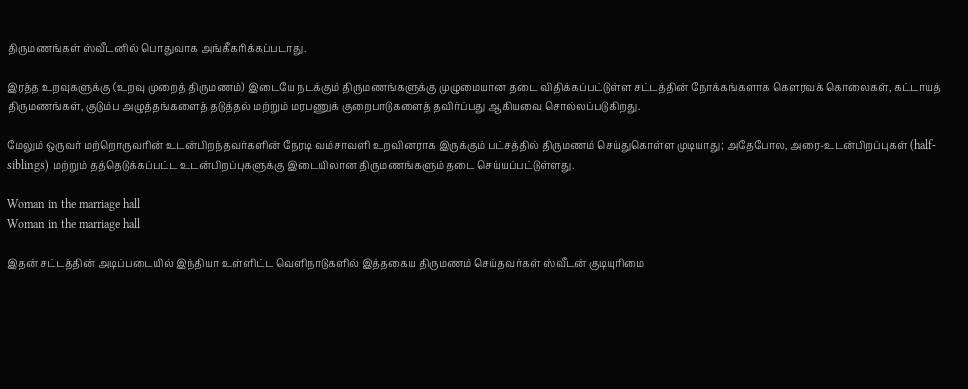திருமணங்கள் ஸ்வீடனில் பொதுவாக அங்கீகரிக்கப்படாது.

இரத்த உறவுகளுக்கு (உறவு முறைத் திருமணம்) இடையே நடக்கும் திருமணங்களுக்கு முழுமையான தடை விதிக்கப்பட்டுள்ள சட்டத்தின் நோக்கங்களாக கௌரவக் கொலைகள், கட்டாயத் திருமணங்கள், குடும்ப அழுத்தங்களைத் தடுத்தல் மற்றும் மரபணுக் குறைபாடுகளைத் தவிர்ப்பது ஆகியவை சொல்லப்படுகிறது.

மேலும் ஒருவர் மற்றொருவரின் உடன்பிறந்தவர்களின் நேரடி வம்சாவளி உறவினராக இருக்கும் பட்சத்தில் திருமணம் செய்துகொள்ள முடியாது; அதேபோல, அரை-உடன்பிறப்புகள் (half-siblings) மற்றும் தத்தெடுக்கப்பட்ட உடன்பிறப்புகளுக்கு இடையிலான திருமணங்களும் தடை செய்யப்பட்டுள்ளது.

Woman in the marriage hall
Woman in the marriage hall

இதன் சட்டத்தின் அடிப்படையில் இந்தியா உள்ளிட்ட வெளிநாடுகளில் இத்தகைய திருமணம் செய்தவர்கள் ஸ்வீடன் குடியுரிமை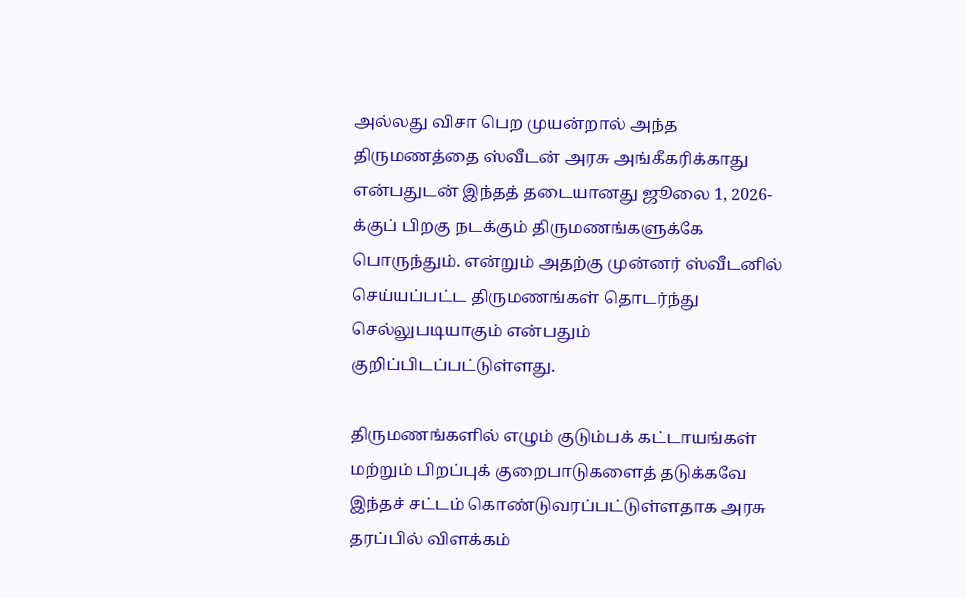அல்லது விசா பெற முயன்றால் அந்த திருமணத்தை ஸ்வீடன் அரசு அங்கீகரிக்காது என்பதுடன் இந்தத் தடையானது ஜூலை 1, 2026-க்குப் பிறகு நடக்கும் திருமணங்களுக்கே பொருந்தும். என்றும் அதற்கு முன்னர் ஸ்வீடனில் செய்யப்பட்ட திருமணங்கள் தொடர்ந்து செல்லுபடியாகும் என்பதும் குறிப்பிடப்பட்டுள்ளது.

திருமணங்களில் எழும் குடும்பக் கட்டாயங்கள் மற்றும் பிறப்புக் குறைபாடுகளைத் தடுக்கவே இந்தச் சட்டம் கொண்டுவரப்பட்டுள்ளதாக அரசு தரப்பில் விளக்கம்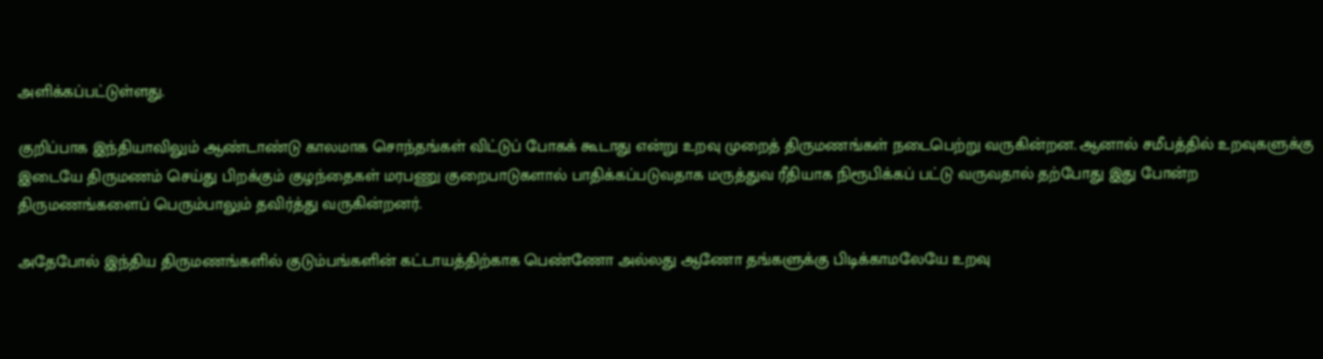அளிக்கப்பட்டுள்ளது.

குறிப்பாக இந்தியாவிலும் ஆண்டாண்டு காலமாக சொந்தங்கள் விட்டுப் போகக் கூடாது என்று உறவு முறைத் திருமணங்கள் நடைபெற்று வருகின்றன. ஆனால் சமீபத்தில் உறவுகளுக்கு இடையே திருமணம் செய்து பிறக்கும் குழந்தைகள் மரபணு குறைபாடுகளால் பாதிக்கப்படுவதாக மருத்துவ ரீதியாக நிரூபிக்கப் பட்டு வருவதால் தற்போது இது போன்ற திருமணங்களைப் பெரும்பாலும் தவிர்த்து வருகின்றனர்.

அதேபோல் இந்திய திருமணங்களில் குடும்பங்களின் கட்டாயத்திற்காக பெண்ணோ அல்லது ஆணோ தங்களுக்கு பிடிக்காமலேயே உறவு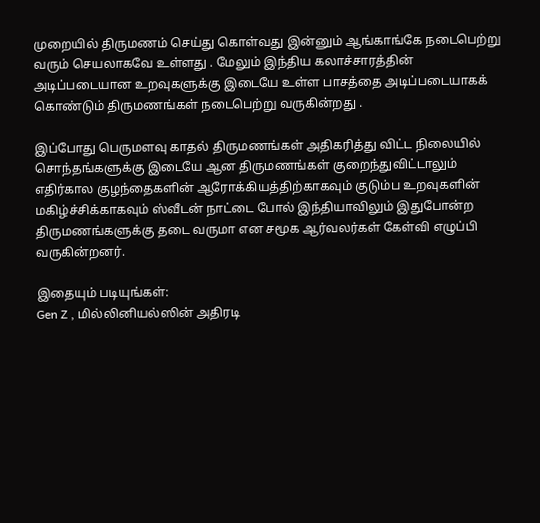முறையில் திருமணம் செய்து கொள்வது இன்னும் ஆங்காங்கே நடைபெற்று வரும் செயலாகவே உள்ளது . மேலும் இந்திய கலாச்சாரத்தின் அடிப்படையான உறவுகளுக்கு இடையே உள்ள பாசத்தை அடிப்படையாகக் கொண்டும் திருமணங்கள் நடைபெற்று வருகின்றது .

இப்போது பெருமளவு காதல் திருமணங்கள் அதிகரித்து விட்ட நிலையில் சொந்தங்களுக்கு இடையே ஆன திருமணங்கள் குறைந்துவிட்டாலும் எதிர்கால குழந்தைகளின் ஆரோக்கியத்திற்காகவும் குடும்ப உறவுகளின் மகிழ்ச்சிக்காகவும் ஸ்வீடன் நாட்டை போல் இந்தியாவிலும் இதுபோன்ற திருமணங்களுக்கு தடை வருமா என சமூக ஆர்வலர்கள் கேள்வி எழுப்பி வருகின்றனர்.

இதையும் படியுங்கள்:
Gen Z , மில்லினியல்ஸின் அதிரடி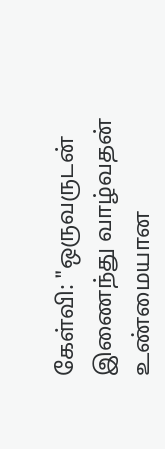கேள்வி: "ஒருவருடன் இணைந்து வாழ்வதன் உண்மையான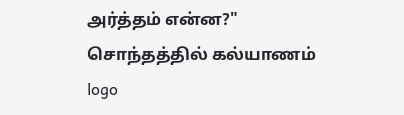அர்த்தம் என்ன?"
சொந்தத்தில் கல்யாணம்
logo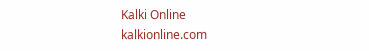Kalki Online
kalkionline.com